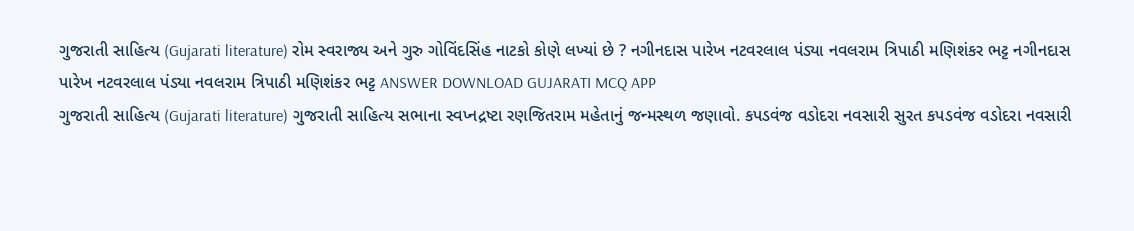ગુજરાતી સાહિત્ય (Gujarati literature) રોમ સ્વરાજ્ય અને ગુરુ ગોવિંદસિંહ નાટકો કોણે લખ્યાં છે ? નગીનદાસ પારેખ નટવરલાલ પંડ્યા નવલરામ ત્રિપાઠી મણિશંકર ભટ્ટ નગીનદાસ પારેખ નટવરલાલ પંડ્યા નવલરામ ત્રિપાઠી મણિશંકર ભટ્ટ ANSWER DOWNLOAD GUJARATI MCQ APP
ગુજરાતી સાહિત્ય (Gujarati literature) ગુજરાતી સાહિત્ય સભાના સ્વપ્નદ્રષ્ટા રણજિતરામ મહેતાનું જન્મસ્થળ જણાવો. કપડવંજ વડોદરા નવસારી સુરત કપડવંજ વડોદરા નવસારી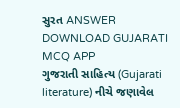સુરત ANSWER DOWNLOAD GUJARATI MCQ APP
ગુજરાતી સાહિત્ય (Gujarati literature) નીચે જણાવેલ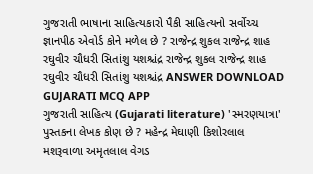ગુજરાતી ભાષાના સાહિત્યકારો પૈકી સાહિત્યનો સર્વોચ્ચ જ્ઞાનપીઠ એવોર્ડ કોને મળેલ છે ? રાજેન્દ્ર શુકલ રાજેન્દ્ર શાહ રઘુવીર ચૌધરી સિતાંશુ યશશ્ચંદ્ર રાજેન્દ્ર શુકલ રાજેન્દ્ર શાહ રઘુવીર ચૌધરી સિતાંશુ યશશ્ચંદ્ર ANSWER DOWNLOAD GUJARATI MCQ APP
ગુજરાતી સાહિત્ય (Gujarati literature) 'સ્મરણયાત્રા' પુસ્તકના લેખક કોણ છે ? મહેન્દ્ર મેઘાણી કિશોરલાલ મશરૂવાળા અમૃતલાલ વેગડ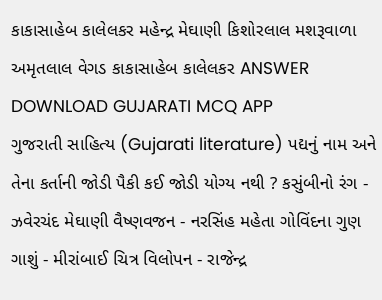કાકાસાહેબ કાલેલકર મહેન્દ્ર મેઘાણી કિશોરલાલ મશરૂવાળા અમૃતલાલ વેગડ કાકાસાહેબ કાલેલકર ANSWER DOWNLOAD GUJARATI MCQ APP
ગુજરાતી સાહિત્ય (Gujarati literature) પદ્યનું નામ અને તેના કર્તાની જોડી પૈકી કઈ જોડી યોગ્ય નથી ? કસુંબીનો રંગ - ઝવેરચંદ મેઘાણી વૈષ્ણવજન - નરસિંહ મહેતા ગોવિંદના ગુણ ગાશું - મીરાંબાઈ ચિત્ર વિલોપન - રાજેન્દ્ર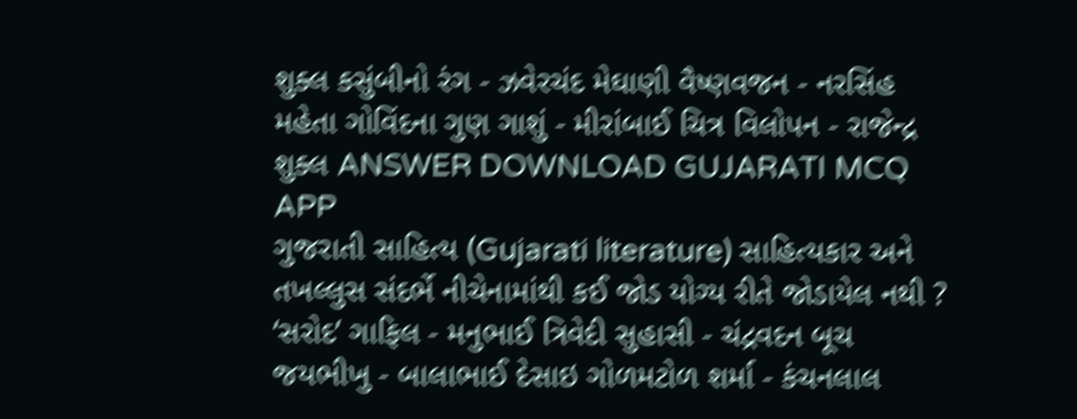શુક્લ કસુંબીનો રંગ - ઝવેરચંદ મેઘાણી વૈષ્ણવજન - નરસિંહ મહેતા ગોવિંદના ગુણ ગાશું - મીરાંબાઈ ચિત્ર વિલોપન - રાજેન્દ્ર શુક્લ ANSWER DOWNLOAD GUJARATI MCQ APP
ગુજરાતી સાહિત્ય (Gujarati literature) સાહિત્યકાર અને તખલ્લુસ સંદર્ભે નીચેનામાંથી કઈ જોડ યોગ્ય રીતે જોડાયેલ નથી ? ‘સરોદ’ ગાફિલ - મનુભાઈ ત્રિવેદી સુહાસી - ચંદ્રવદન બૂચ જયભીખુ - બાલાભાઈ દેસાઇ ગોળમટોળ શર્મા - કંચનલાલ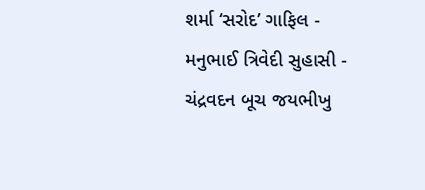શર્મા ‘સરોદ’ ગાફિલ - મનુભાઈ ત્રિવેદી સુહાસી - ચંદ્રવદન બૂચ જયભીખુ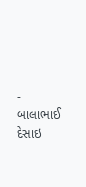- બાલાભાઈ દેસાઇ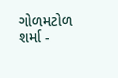ગોળમટોળ શર્મા -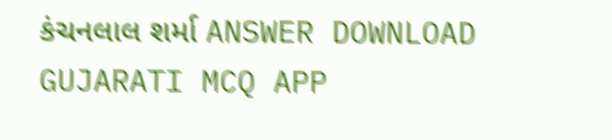કંચનલાલ શર્મા ANSWER DOWNLOAD GUJARATI MCQ APP